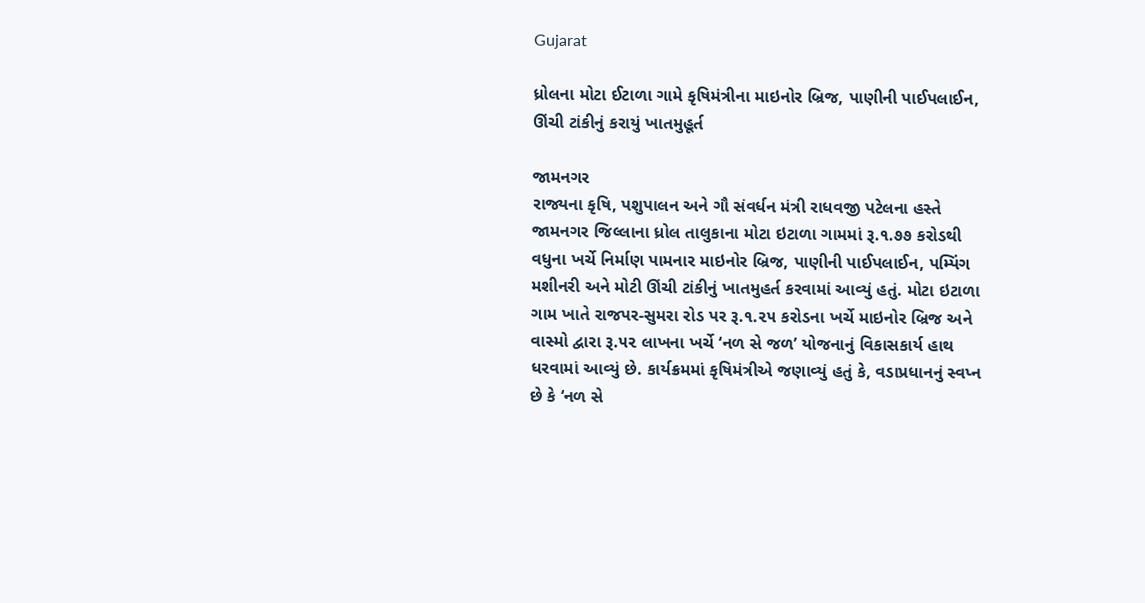Gujarat

ધ્રોલના મોટા ઈટાળા ગામે કૃષિમંત્રીના માઇનોર બ્રિજ, પાણીની પાઈપલાઈન, ઊંચી ટાંકીનું કરાયું ખાતમુહૂર્ત

જામનગર
રાજ્યના કૃષિ, પશુપાલન અને ગૌ સંવર્ધન મંત્રી રાધવજી પટેલના હસ્તે જામનગર જિલ્લાના ધ્રોલ તાલુકાના મોટા ઇટાળા ગામમાં રૂ.૧.૭૭ કરોડથી વધુના ખર્ચે નિર્માણ પામનાર માઇનોર બ્રિજ, પાણીની પાઈપલાઈન, પમ્પિંગ મશીનરી અને મોટી ઊંચી ટાંકીનું ખાતમુહર્ત કરવામાં આવ્યું હતું. મોટા ઇટાળા ગામ ખાતે રાજપર-સુમરા રોડ પર રૂ.૧.૨૫ કરોડના ખર્ચે માઇનોર બ્રિજ અને વાસ્મો દ્વારા રૂ.૫૨ લાખના ખર્ચે ‘નળ સે જળ’ યોજનાનું વિકાસકાર્ય હાથ ધરવામાં આવ્યું છે. કાર્યક્રમમાં કૃષિમંત્રીએ જણાવ્યું હતું કે, વડાપ્રધાનનું સ્વપ્ન છે કે ‘નળ સે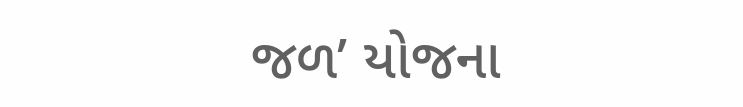જળ’ યોજના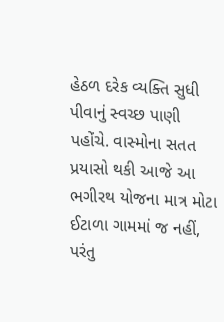હેઠળ દરેક વ્યક્તિ સુધી પીવાનું સ્વચ્છ પાણી પહોંચે. વાસ્મોના સતત પ્રયાસો થકી આજે આ ભગીરથ યોજના માત્ર મોટા ઈટાળા ગામમાં જ નહીં, પરંતુ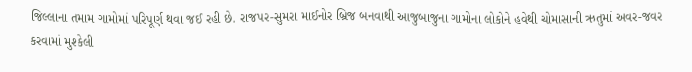જિલ્લાના તમામ ગામોમાં પરિપૂર્ણ થવા જઈ રહી છે. રાજપર-સુમરા માઈનોર બ્રિજ બનવાથી આજુબાજુના ગામોના લોકોને હવેથી ચોમાસાની ઋતુમાં અવર-જવર કરવામાં મુશ્કેલી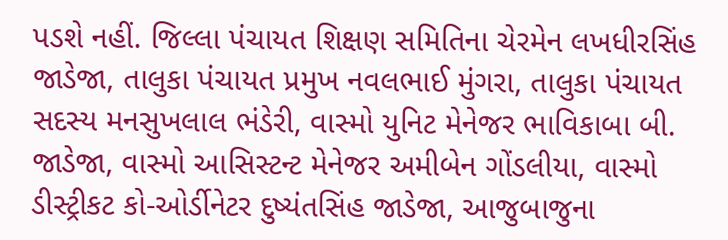પડશે નહીં. જિલ્લા પંચાયત શિક્ષણ સમિતિના ચેરમેન લખધીરસિંહ જાડેજા, તાલુકા પંચાયત પ્રમુખ નવલભાઈ મુંગરા, તાલુકા પંચાયત સદસ્ય મનસુખલાલ ભંડેરી, વાસ્મો યુનિટ મેનેજર ભાવિકાબા બી. જાડેજા, વાસ્મો આસિસ્ટન્ટ મેનેજર અમીબેન ગોંડલીયા, વાસ્મો ડીસ્ટ્રીકટ કો-ઓર્ડીનેટર દુષ્યંતસિંહ જાડેજા, આજુબાજુના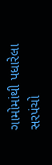ગામોમાંથી પધારેલા સરપંચો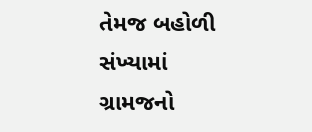તેમજ બહોળી સંખ્યામાં ગ્રામજનો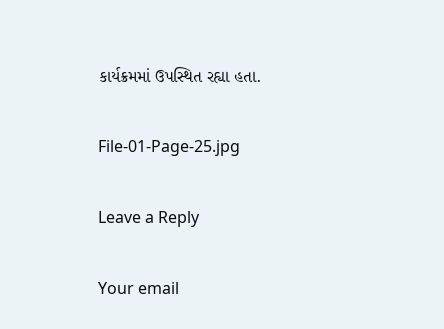કાર્યક્રમમાં ઉપસ્થિત રહ્યા હતા.

File-01-Page-25.jpg

Leave a Reply

Your email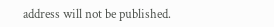address will not be published.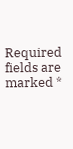Required fields are marked *